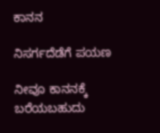ಕಾನನ

ನಿಸರ್ಗದೆಡೆಗೆ ಪಯಣ

ನೀವೂ ಕಾನನಕ್ಕೆ ಬರೆಯಬಹುದು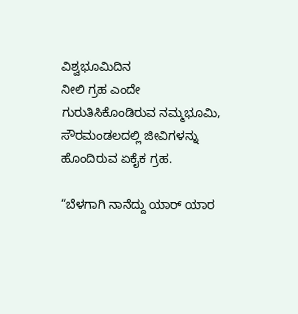ವಿಶ್ವಭೂಮಿದಿನ
ನೀಲಿ ಗ್ರಹ ಎಂದೇ ಗುರುತಿಸಿಕೊಂಡಿರುವ ನಮ್ಮಭೂಮಿ, ಸೌರಮಂಡಲದಲ್ಲಿ ಜೀವಿಗಳನ್ನು ಹೊಂದಿರುವ ಏಕೈಕ ಗ್ರಹ.

“ಬೆಳಗಾಗಿ ನಾನೆದ್ದು ಯಾರ್ ಯಾರ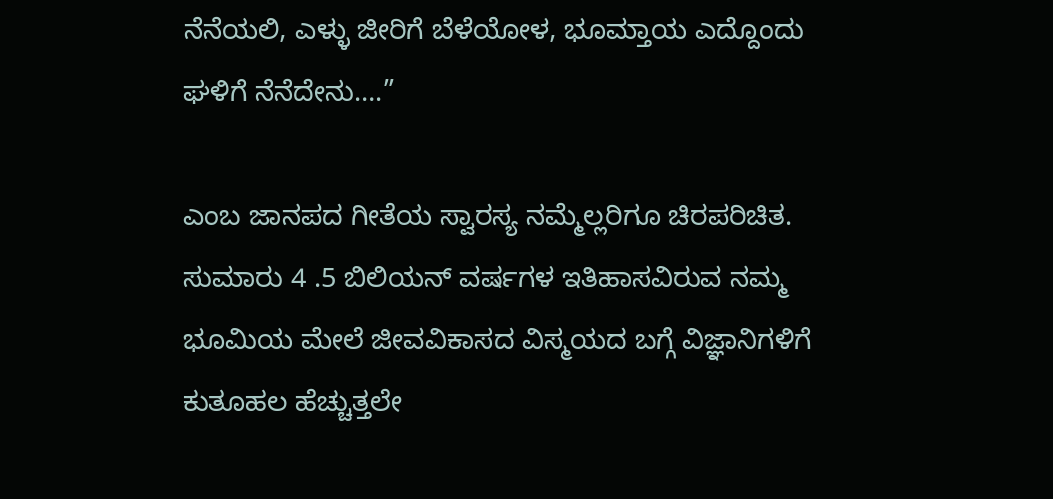ನೆನೆಯಲಿ, ಎಳ್ಳು ಜೀರಿಗೆ ಬೆಳೆಯೋಳ, ಭೂಮ್ತಾಯ ಎದ್ದೊಂದು ಘಳಿಗೆ ನೆನೆದೇನು….”

ಎಂಬ ಜಾನಪದ ಗೀತೆಯ ಸ್ವಾರಸ್ಯ ನಮ್ಮೆಲ್ಲರಿಗೂ ಚಿರಪರಿಚಿತ. ಸುಮಾರು 4 .5 ಬಿಲಿಯನ್ ವರ್ಷಗಳ ಇತಿಹಾಸವಿರುವ ನಮ್ಮ ಭೂಮಿಯ ಮೇಲೆ ಜೀವವಿಕಾಸದ ವಿಸ್ಮಯದ ಬಗ್ಗೆ ವಿಜ್ಞಾನಿಗಳಿಗೆ ಕುತೂಹಲ ಹೆಚ್ಚುತ್ತಲೇ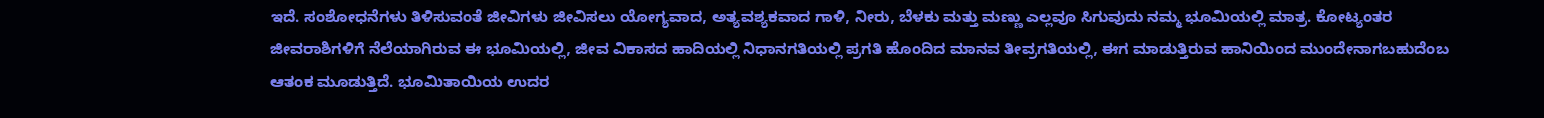ಇದೆ. ಸಂಶೋಧನೆಗಳು ತಿಳಿಸುವಂತೆ ಜೀವಿಗಳು ಜೀವಿಸಲು ಯೋಗ್ಯವಾದ, ಅತ್ಯವಶ್ಯಕವಾದ ಗಾಳಿ, ನೀರು, ಬೆಳಕು ಮತ್ತು ಮಣ್ಣು ಎಲ್ಲವೂ ಸಿಗುವುದು ನಮ್ಮ ಭೂಮಿಯಲ್ಲಿ ಮಾತ್ರ. ಕೋಟ್ಯಂತರ ಜೀವರಾಶಿಗಳಿಗೆ ನೆಲೆಯಾಗಿರುವ ಈ ಭೂಮಿಯಲ್ಲಿ, ಜೀವ ವಿಕಾಸದ ಹಾದಿಯಲ್ಲಿ ನಿಧಾನಗತಿಯಲ್ಲಿ ಪ್ರಗತಿ ಹೊಂದಿದ ಮಾನವ ತೀವ್ರಗತಿಯಲ್ಲಿ, ಈಗ ಮಾಡುತ್ತಿರುವ ಹಾನಿಯಿಂದ ಮುಂದೇನಾಗಬಹುದೆಂಬ ಆತಂಕ ಮೂಡುತ್ತಿದೆ. ಭೂಮಿತಾಯಿಯ ಉದರ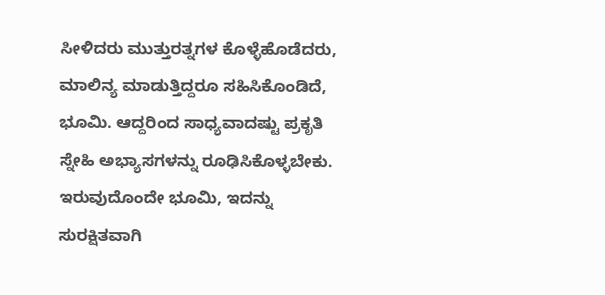ಸೀಳಿದರು ಮುತ್ತುರತ್ನಗಳ ಕೊಳ್ಳೆಹೊಡೆದರು, ಮಾಲಿನ್ಯ ಮಾಡುತ್ತಿದ್ದರೂ ಸಹಿಸಿಕೊಂಡಿದೆ, ಭೂಮಿ. ಆದ್ದರಿಂದ ಸಾಧ್ಯವಾದಷ್ಟು ಪ್ರಕೃತಿ ಸ್ನೇಹಿ ಅಭ್ಯಾಸಗಳನ್ನು ರೂಢಿಸಿಕೊಳ್ಳಬೇಕು. ಇರುವುದೊಂದೇ ಭೂಮಿ, ಇದನ್ನು ಸುರಕ್ಷಿತವಾಗಿ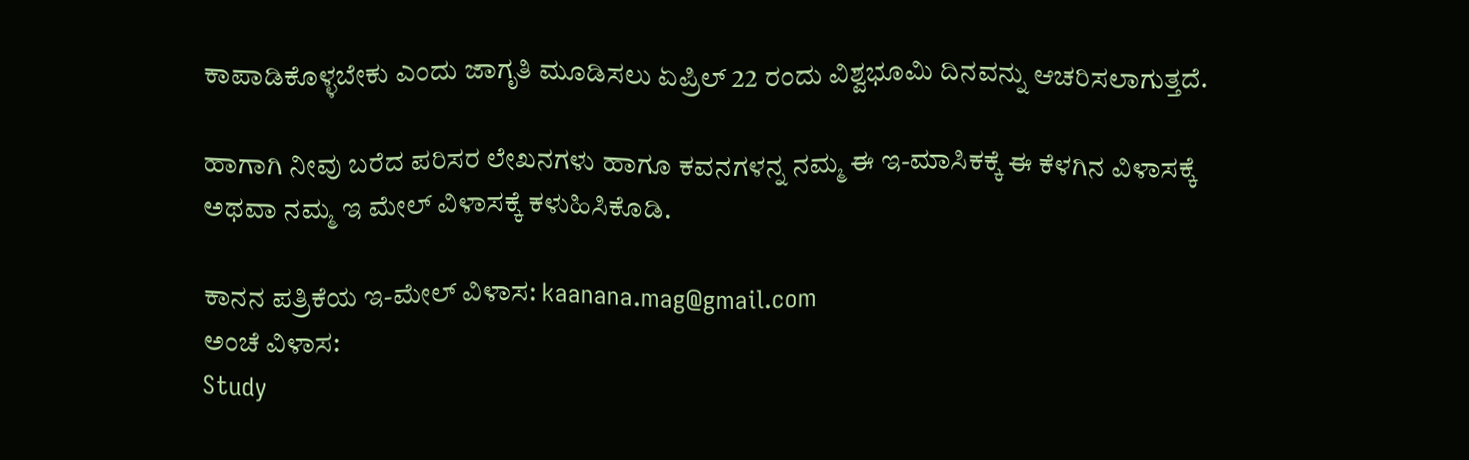ಕಾಪಾಡಿಕೊಳ್ಳಬೇಕು ಎಂದು ಜಾಗೃತಿ ಮೂಡಿಸಲು ಏಪ್ರಿಲ್ 22 ರಂದು ವಿಶ್ವಭೂಮಿ ದಿನವನ್ನು ಆಚರಿಸಲಾಗುತ್ತದೆ.

ಹಾಗಾಗಿ ನೀವು ಬರೆದ ಪರಿಸರ ಲೇಖನಗಳು ಹಾಗೂ ಕವನಗಳನ್ನ ನಮ್ಮ ಈ ಇ-ಮಾಸಿಕಕ್ಕೆ ಈ ಕೆಳಗಿನ ವಿಳಾಸಕ್ಕೆ ಅಥವಾ ನಮ್ಮ ಇ ಮೇಲ್ ವಿಳಾಸಕ್ಕೆ ಕಳುಹಿಸಿಕೊಡಿ.

ಕಾನನ ಪತ್ರಿಕೆಯ ಇ-ಮೇಲ್ ವಿಳಾಸ: kaanana.mag@gmail.com
ಅಂಚೆ ವಿಳಾಸ:
Study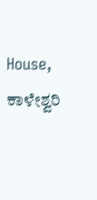House,
ಕಾಳೇಶ್ವರಿ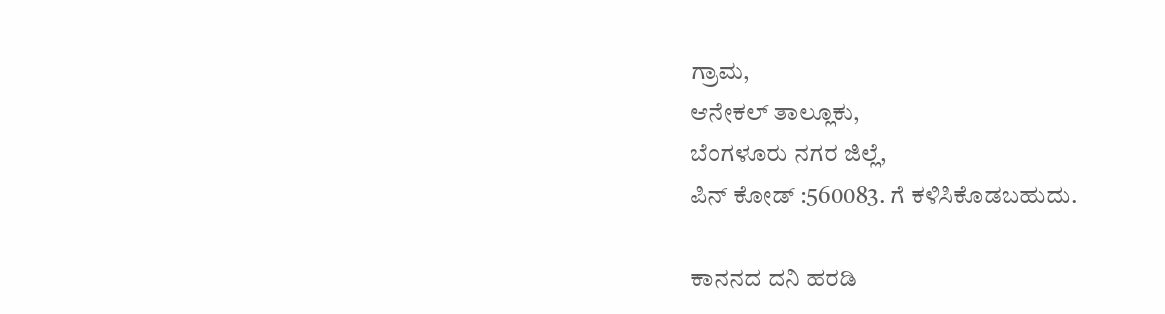ಗ್ರಾಮ,
ಆನೇಕಲ್ ತಾಲ್ಲೂಕು,
ಬೆಂಗಳೂರು ನಗರ ಜಿಲ್ಲೆ,
ಪಿನ್ ಕೋಡ್ :560083. ಗೆ ಕಳಿಸಿಕೊಡಬಹುದು.

ಕಾನನದ ದನಿ ಹರಡಿ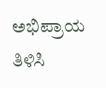ಅಭಿಪ್ರಾಯ ತಿಳಿಸಿ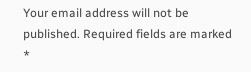Your email address will not be published. Required fields are marked *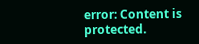error: Content is protected.